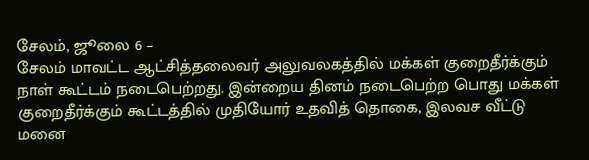சேலம், ஜூலை 6 –
சேலம் மாவட்ட ஆட்சித்தலைவர் அலுவலகத்தில் மக்கள் குறைதீர்க்கும் நாள் கூட்டம் நடைபெற்றது. இன்றைய தினம் நடைபெற்ற பொது மக்கள் குறைதீர்க்கும் கூட்டத்தில் முதியோர் உதவித் தொகை, இலவச வீட்டு மனை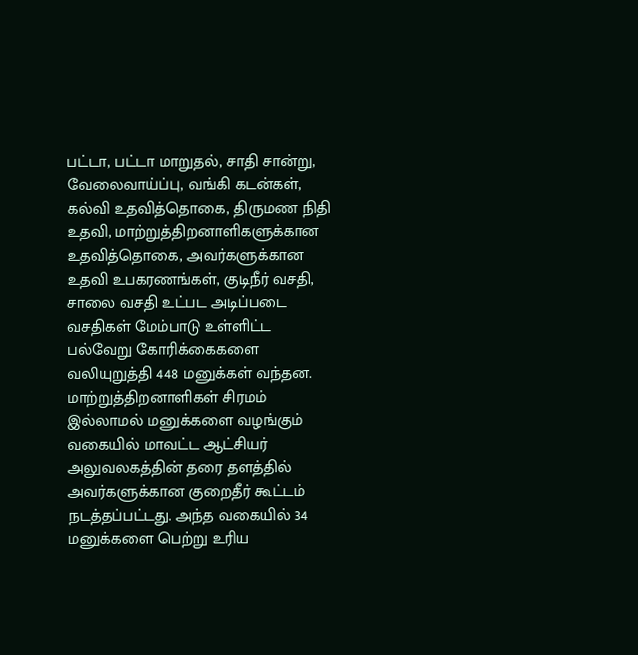பட்டா, பட்டா மாறுதல், சாதி சான்று, வேலைவாய்ப்பு, வங்கி கடன்கள், கல்வி உதவித்தொகை, திருமண நிதி உதவி, மாற்றுத்திறனாளிகளுக்கான உதவித்தொகை, அவர்களுக்கான உதவி உபகரணங்கள், குடிநீர் வசதி, சாலை வசதி உட்பட அடிப்படை வசதிகள் மேம்பாடு உள்ளிட்ட பல்வேறு கோரிக்கைகளை வலியுறுத்தி 448 மனுக்கள் வந்தன.
மாற்றுத்திறனாளிகள் சிரமம் இல்லாமல் மனுக்களை வழங்கும் வகையில் மாவட்ட ஆட்சியர் அலுவலகத்தின் தரை தளத்தில் அவர்களுக்கான குறைதீர் கூட்டம் நடத்தப்பட்டது. அந்த வகையில் 34 மனுக்களை பெற்று உரிய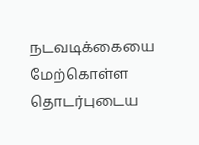நடவடிக்கையை மேற்கொள்ள தொடர்புடைய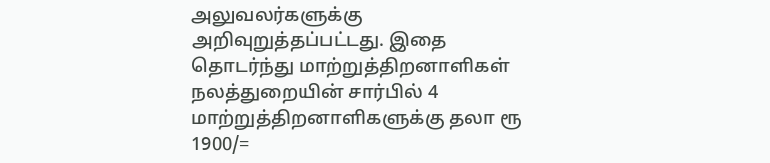அலுவலர்களுக்கு அறிவுறுத்தப்பட்டது. இதை தொடர்ந்து மாற்றுத்திறனாளிகள் நலத்துறையின் சார்பில் 4 மாற்றுத்திறனாளிகளுக்கு தலா ரூ 1900/=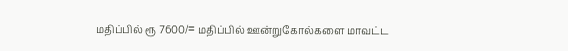மதிப்பில் ரூ 7600/= மதிப்பில் ஊன்றுகோல்களை மாவட்ட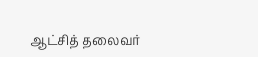ஆட்சித் தலைவர்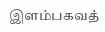இளம்பகவத்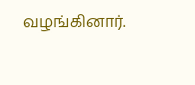வழங்கினார்.